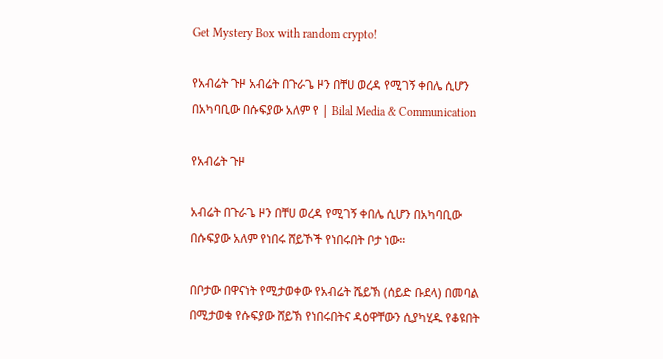Get Mystery Box with random crypto!

የአብሬት ጉዞ አብሬት በጉራጌ ዞን በቸሀ ወረዳ የሚገኝ ቀበሌ ሲሆን በአካባቢው በሱፍያው አለም የ | Bilal Media & Communication

የአብሬት ጉዞ

አብሬት በጉራጌ ዞን በቸሀ ወረዳ የሚገኝ ቀበሌ ሲሆን በአካባቢው በሱፍያው አለም የነበሩ ሸይኾች የነበሩበት ቦታ ነው።

በቦታው በዋናነት የሚታወቀው የአብሬት ሼይኽ (ሰይድ ቡደላ) በመባል በሚታወቁ የሱፍያው ሸይኽ የነበሩበትና ዳዕዋቸውን ሲያካሂዱ የቆዩበት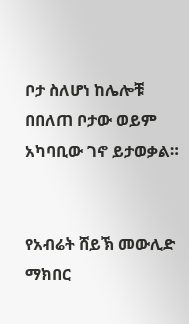ቦታ ስለሆነ ከሌሎቹ በበለጠ ቦታው ወይም አካባቢው ገኖ ይታወቃል።


የአብሬት ሸይኽ መውሊድ ማክበር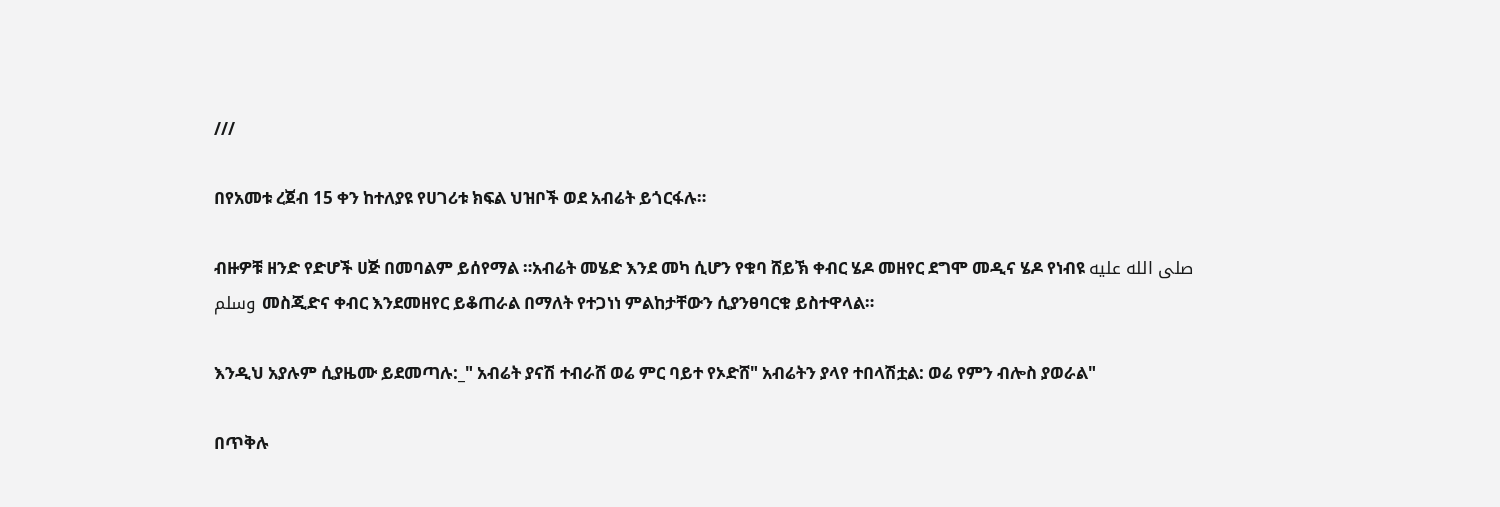///

በየአመቱ ረጀብ 15 ቀን ከተለያዩ የሀገሪቱ ክፍል ህዝቦች ወደ አብሬት ይጎርፋሉ።

ብዙዎቹ ዘንድ የድሆች ሀጅ በመባልም ይሰየማል ።አብሬት መሄድ እንደ መካ ሲሆን የቁባ ሸይኽ ቀብር ሄዶ መዘየር ደግሞ መዲና ሄዶ የነብዩ صلى الله عليه وسلم መስጂድና ቀብር እንደመዘየር ይቆጠራል በማለት የተጋነነ ምልከታቸውን ሲያንፀባርቁ ይስተዋላል።

እንዲህ አያሉም ሲያዜሙ ይደመጣሉ:_" አብሬት ያናሽ ተብራሸ ወሬ ምር ባይተ የኦድሸ" አብሬትን ያላየ ተበላሽቷል: ወሬ የምን ብሎስ ያወራል"

በጥቅሉ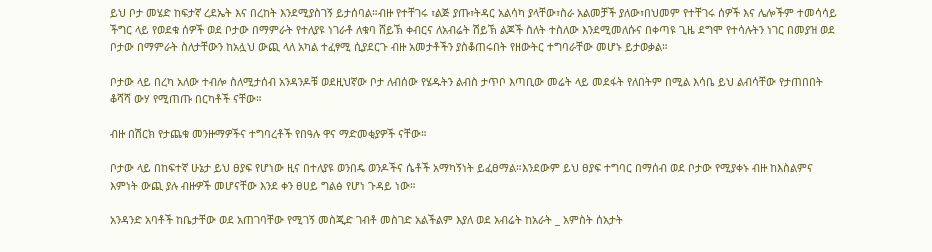ይህ ቦታ መሄድ ከፍታኛ ረደኤት እና በረከት እንደሚያስገኝ ይታሰባል።ብዙ የተቸገሩ ፣ልጅ ያጡ፣ትዳር አልሳካ ያላቸው፣ስራ አልመቻች ያለው፣በህመም የተቸገሩ ሰዎች እና ሌሎችም ተመሳሳይ ችግር ላይ የወደቁ ሰዎች ወደ ቦታው በማምራት የተለያዩ ነገራቶ ለቁባ ሸይኽ ቀብርና ለአብሬት ሽይኽ ልጆች ስለት ተስለው እንደሚመለሱና በቀጣዩ ጊዜ ደግሞ የተሳሉትን ነገር በመያዝ ወደ ቦታው በማምራት ስለታቸውን ከአሏህ ውጪ ላለ አካል ተፈፃሚ ሲያደርጉ ብዙ አመታቶችን ያስቆጠሩበት የዘውትር ተግባራቸው መሆኑ ይታወቃል።

ቦታው ላይ በረካ አለው ተብሎ ስለሚታሰብ አንዳንዶቹ ወደዚህኛው ቦታ ለብሰው የሄዱትን ልብስ ታጥቦ እጣቢው መሬት ላይ መደፋት የለበትም በሚል እሳቤ ይህ ልብሳቸው የታጠበበት ቆሻሻ ውሃ የሚጠጡ በርካቶች ናቸው።

ብዙ በሽርክ የታጨቁ መንዙማዎችና ተግባረቶች የበዓሉ ዋና ማድመቂያዎች ናቸው።

ቦታው ላይ በከፍተኛ ሁኔታ ይህ ፀያፍ የሆነው ዚና በተለያዩ ወንበዴ ወንዶችና ሴቶች አማካኝነት ይፈፀማል።እንደውም ይህ ፀያፍ ተግባር በማሰብ ወደ ቦታው የሚያቀኑ ብዙ ከእስልምና እምነት ውጪ ያሉ ብዙዎች መሆናቸው እንደ ቀን ፀሀይ ግልፅ የሆነ ጉዳይ ነው።

አንዳንድ አባቶች ከቤታቸው ወደ አጠገባቸው የሚገኝ መስጂድ ገብቶ መስገድ አልችልም እያለ ወደ አብሬት ከአራት _ አምስት ሰአታት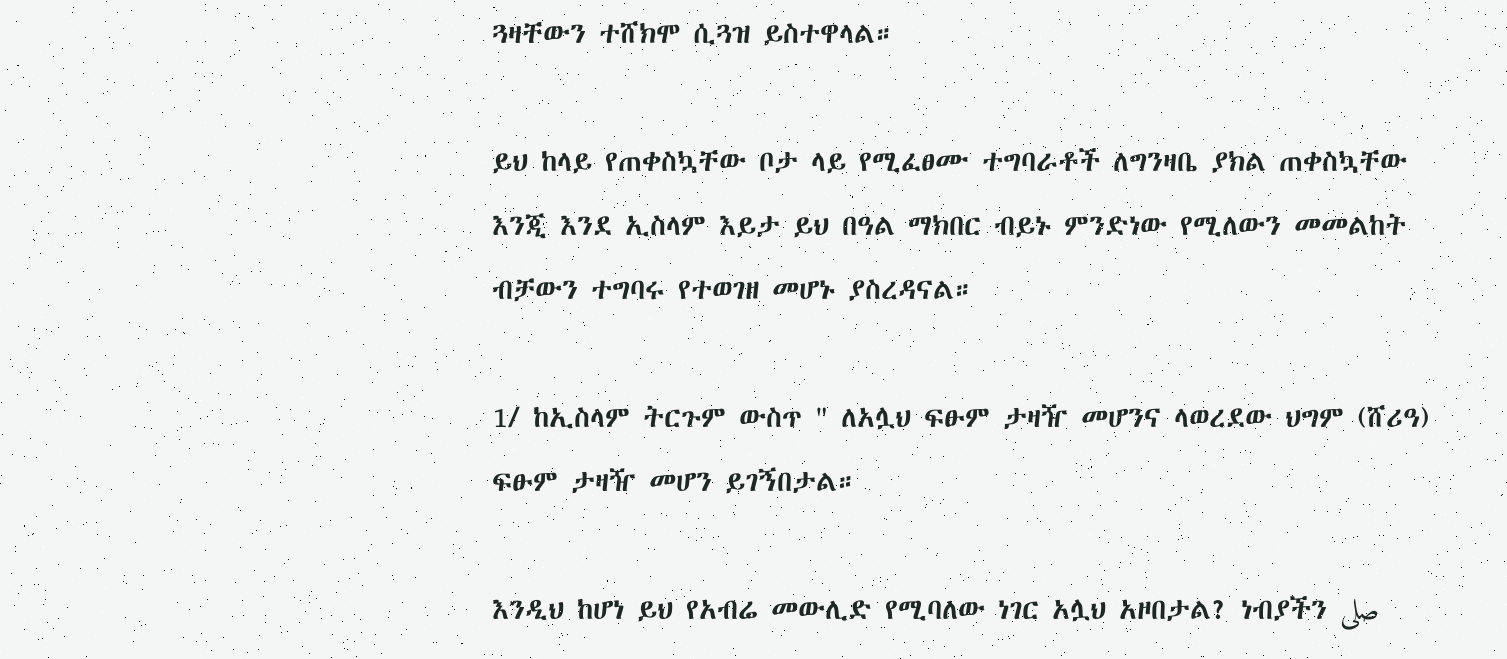ጓዛቸውን ተሸክሞ ሲጓዝ ይስተዋላል።

ይህ ከላይ የጠቀስኳቸው ቦታ ላይ የሚፈፀሙ ተግባራቶች ለግንዛቤ ያክል ጠቀስኳቸው እንጂ እንደ ኢስላም እይታ ይህ በዓል ማክበር ብይኑ ምንድነው የሚለውን መመልከት ብቻውን ተግባሩ የተወገዘ መሆኑ ያስረዳናል።

1/ ከኢስላም ትርጉም ውስጥ " ለአሏህ ፍፁም ታዛዥ መሆንና ላወረደው ህግም (ሸሪዓ) ፍፁም ታዛዥ መሆን ይገኝበታል።

እንዲህ ከሆነ ይህ የአብሬ መውሊድ የሚባለው ነገር አሏህ አዞበታል? ነብያችን صلى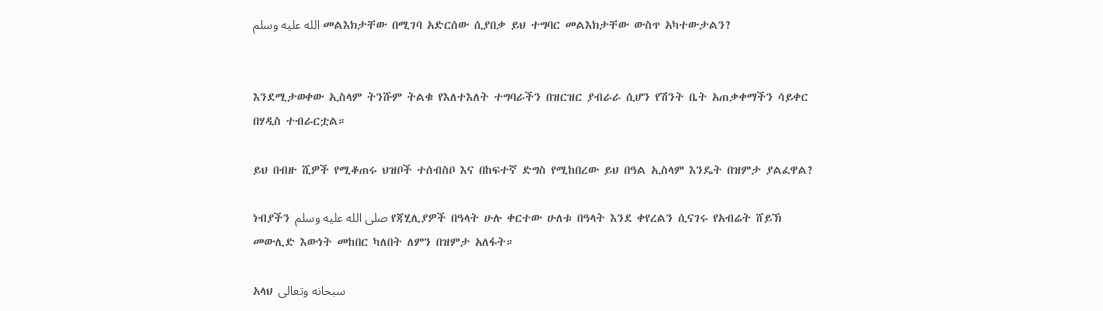الله عليه وسلم መልእክታቸው በሚገባ አድርሰው ሲያበቃ ይህ ተግባር መልእክታቸው ውስጥ አካተውታልን?


እንደሚታወቀው ኢስላም ትንሹም ትልቁ የእለተእለት ተግባራችን በዝርዝር ያብራራ ሲሆን የሽንት ቤት አጠቃቀማችን ሳይቀር በሃዲስ ተብራርቷል።

ይህ በብዙ ሺዎች የሚቆጠሩ ህዝቦች ተሰብስቦ እና በከፍተኛ ድግስ የሚከበረው ይህ በዓል ኢስላም እንዴት በዝምታ ያልፈዋል?

ነብያችን صلى الله عليه وسلم የጃሂሊያዎች በዓላት ሁሉ ቀርተው ሁለቱ በዓላት እንደ ቀየረልን ሲናገሩ የአብሬት ሸይኽ መውሊድ እውነት መከበር ካለበት ለምን በዝምታ አለፋት።

አላህ سبحانه وتعالى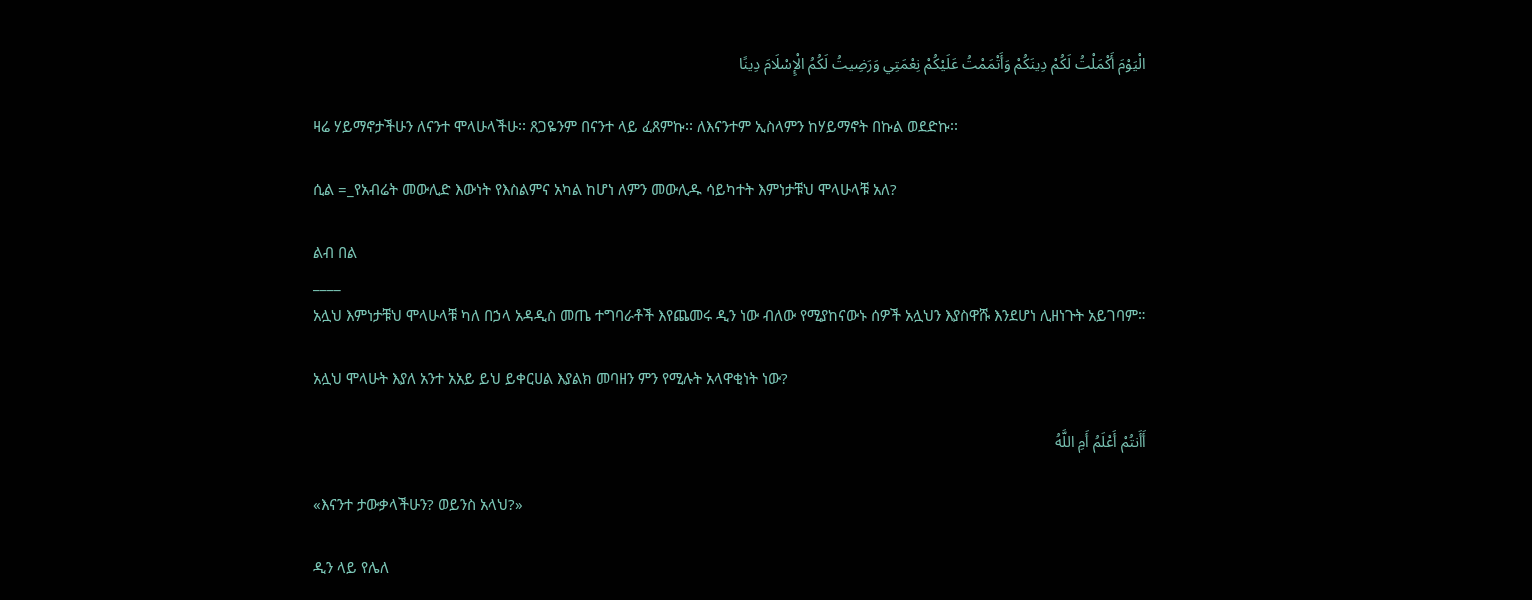الْيَوْمَ أَكْمَلْتُ لَكُمْ دِينَكُمْ وَأَتْمَمْتُ عَلَيْكُمْ نِعْمَتِي وَرَضِيتُ لَكُمُ الْإِسْلَامَ دِينًا

ዛሬ ሃይማኖታችሁን ለናንተ ሞላሁላችሁ፡፡ ጸጋዬንም በናንተ ላይ ፈጸምኩ፡፡ ለእናንተም ኢስላምን ከሃይማኖት በኩል ወደድኩ፡፡

ሲል =_የአብሬት መውሊድ እውነት የእስልምና አካል ከሆነ ለምን መውሊዱ ሳይካተት እምነታቹህ ሞላሁላቹ አለ?

ልብ በል
____
አሏህ እምነታቹህ ሞላሁላቹ ካለ በኃላ አዳዲስ መጤ ተግባራቶች እየጨመሩ ዲን ነው ብለው የሚያከናውኑ ሰዎች አሏህን እያስዋሹ እንደሆነ ሊዘነጉት አይገባም።

አሏህ ሞላሁት እያለ አንተ አአይ ይህ ይቀርሀል እያልክ መባዘን ምን የሚሉት አላዋቂነት ነው?

أَأَنتُمْ أَعْلَمُ أَمِ اللَّهُ

«እናንተ ታውቃላችሁን? ወይንስ አላህ?»

ዲን ላይ የሌለ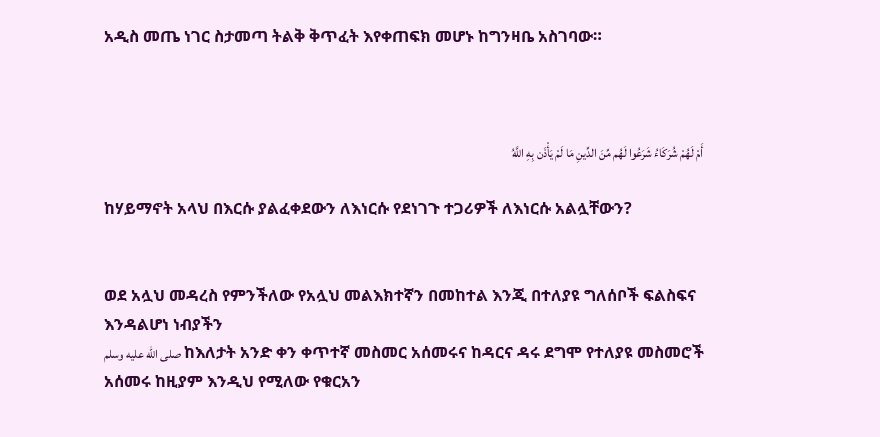አዲስ መጤ ነገር ስታመጣ ትልቅ ቅጥፈት እየቀጠፍክ መሆኑ ከግንዛቤ አስገባው።



أَمْ لَهُمْ شُرَكَاءُ شَرَعُوا لَهُم مِّنَ الدِّينِ مَا لَمْ يَأْذَن بِهِ اللَّهُ

ከሃይማኖት አላህ በእርሱ ያልፈቀደውን ለእነርሱ የደነገጉ ተጋሪዎች ለእነርሱ አልሏቸውን?


ወደ አሏህ መዳረስ የምንችለው የአሏህ መልእክተኛን በመከተል እንጂ በተለያዩ ግለሰቦች ፍልስፍና እንዳልሆነ ነብያችን
صلى الله عليه وسلم ከእለታት አንድ ቀን ቀጥተኛ መስመር አሰመሩና ከዳርና ዳሩ ደግሞ የተለያዩ መስመሮች አሰመሩ ከዚያም እንዲህ የሚለው የቁርአን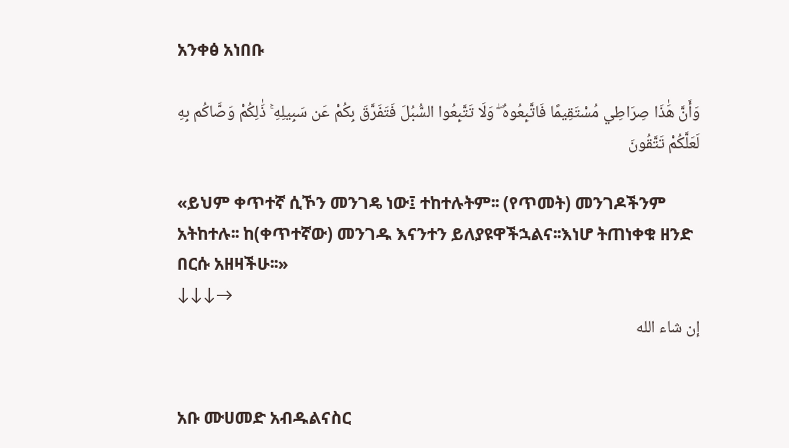አንቀፅ አነበቡ

وَأَنَّ هَٰذَا صِرَاطِي مُسْتَقِيمًا فَاتَّبِعُوهُ ۖ وَلَا تَتَّبِعُوا السُّبُلَ فَتَفَرَّقَ بِكُمْ عَن سَبِيلِهِ ۚ ذَٰلِكُمْ وَصَّاكُم بِهِ لَعَلَّكُمْ تَتَّقُونَ

«ይህም ቀጥተኛ ሲኾን መንገዴ ነው፤ ተከተሉትም፡፡ (የጥመት) መንገዶችንም አትከተሉ፡፡ ከ(ቀጥተኛው) መንገዱ እናንተን ይለያዩዋችኋልና፡፡እነሆ ትጠነቀቁ ዘንድ በርሱ አዘዛችሁ፡፡»
↓↓↓→
إن شاء الله


አቡ ሙሀመድ አብዱልናስር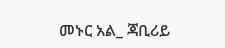መኑር አል_ ጃቢሪይ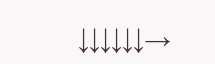↓↓↓↓↓↓→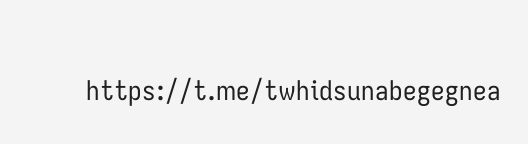https://t.me/twhidsunabegegnea